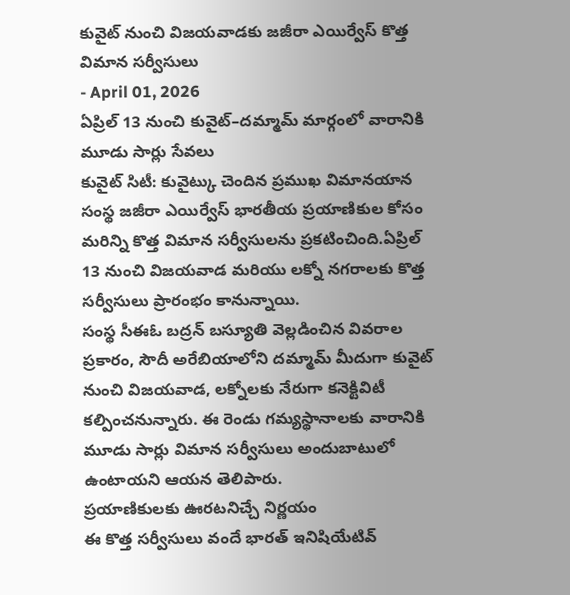కువైట్ నుంచి విజయవాడకు జజీరా ఎయిర్వేస్ కొత్త విమాన సర్వీసులు
- April 01, 2026
ఏప్రిల్ 13 నుంచి కువైట్–దమ్మామ్ మార్గంలో వారానికి మూడు సార్లు సేవలు
కువైట్ సిటీ: కువైట్కు చెందిన ప్రముఖ విమానయాన సంస్థ జజీరా ఎయిర్వేస్ భారతీయ ప్రయాణికుల కోసం మరిన్ని కొత్త విమాన సర్వీసులను ప్రకటించింది.ఏప్రిల్ 13 నుంచి విజయవాడ మరియు లక్నో నగరాలకు కొత్త సర్వీసులు ప్రారంభం కానున్నాయి.
సంస్థ సీఈఓ బద్రన్ బస్యూతి వెల్లడించిన వివరాల ప్రకారం, సౌదీ అరేబియాలోని దమ్మామ్ మీదుగా కువైట్ నుంచి విజయవాడ, లక్నోలకు నేరుగా కనెక్టివిటీ కల్పించనున్నారు. ఈ రెండు గమ్యస్థానాలకు వారానికి మూడు సార్లు విమాన సర్వీసులు అందుబాటులో ఉంటాయని ఆయన తెలిపారు.
ప్రయాణికులకు ఊరటనిచ్చే నిర్ణయం
ఈ కొత్త సర్వీసులు వందే భారత్ ఇనిషియేటివ్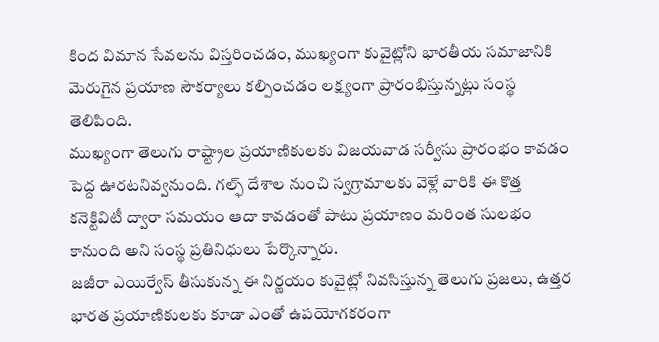కింద విమాన సేవలను విస్తరించడం, ముఖ్యంగా కువైట్లోని భారతీయ సమాజానికి మెరుగైన ప్రయాణ సౌకర్యాలు కల్పించడం లక్ష్యంగా ప్రారంభిస్తున్నట్లు సంస్థ తెలిపింది.
ముఖ్యంగా తెలుగు రాష్ట్రాల ప్రయాణికులకు విజయవాడ సర్వీసు ప్రారంభం కావడం పెద్ద ఊరటనివ్వనుంది. గల్ఫ్ దేశాల నుంచి స్వగ్రామాలకు వెళ్లే వారికి ఈ కొత్త కనెక్టివిటీ ద్వారా సమయం ఆదా కావడంతో పాటు ప్రయాణం మరింత సులభం కానుంది అని సంస్థ ప్రతినిధులు పేర్కొన్నారు.
జజీరా ఎయిర్వేస్ తీసుకున్న ఈ నిర్ణయం కువైట్లో నివసిస్తున్న తెలుగు ప్రజలు, ఉత్తర భారత ప్రయాణికులకు కూడా ఎంతో ఉపయోగకరంగా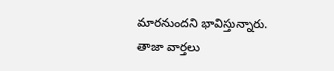మారనుందని భావిస్తున్నారు.
తాజా వార్తలు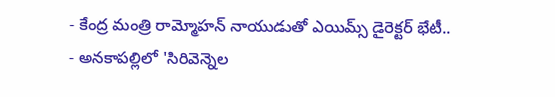- కేంద్ర మంత్రి రామ్మోహన్ నాయుడుతో ఎయిమ్స్ డైరెక్టర్ భేటీ..
- అనకాపల్లిలో 'సిరివెన్నెల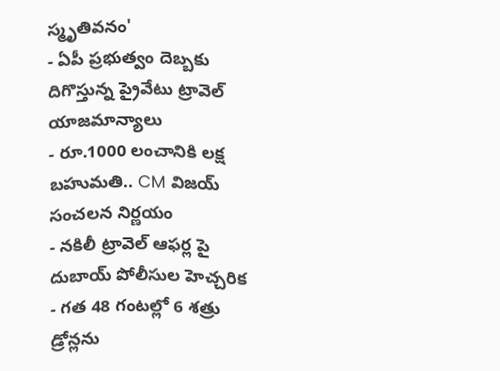స్మృతివనం'
- ఏపీ ప్రభుత్వం దెబ్బకు దిగొస్తున్న ప్రైవేటు ట్రావెల్ యాజమాన్యాలు
- రూ.1000 లంచానికి లక్ష బహుమతి.. CM విజయ్ సంచలన నిర్ణయం
- నకిలీ ట్రావెల్ ఆఫర్ల పై దుబాయ్ పోలీసుల హెచ్చరిక
- గత 48 గంటల్లో 6 శత్రు డ్రోన్లను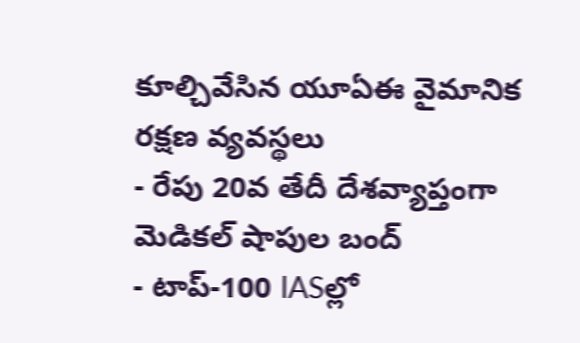కూల్చివేసిన యూఏఈ వైమానిక రక్షణ వ్యవస్థలు
- రేపు 20వ తేదీ దేశవ్యాప్తంగా మెడికల్ షాపుల బంద్
- టాప్-100 IASల్లో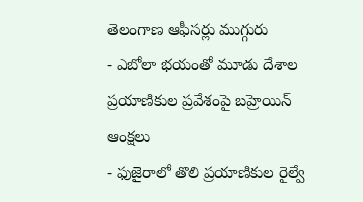తెలంగాణ ఆఫీసర్లు ముగ్గురు
- ఎబోలా భయంతో మూడు దేశాల ప్రయాణికుల ప్రవేశంపై బహ్రెయిన్ ఆంక్షలు
- ఫుజైరాలో తొలి ప్రయాణికుల రైల్వే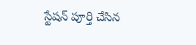స్టేషన్ పూర్తి చేసిన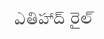ఎతిహాద్ రైల్